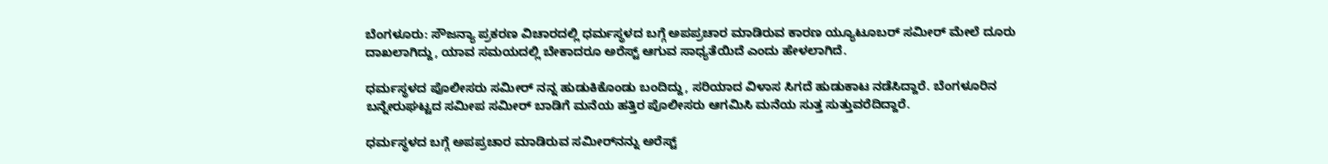ಬೆಂಗಳೂರು: ಸೌಜನ್ಯಾ ಪ್ರಕರಣ ವಿಚಾರದಲ್ಲಿ ಧರ್ಮಸ್ಥಳದ ಬಗ್ಗೆ ಅಪಪ್ರಚಾರ ಮಾಡಿರುವ ಕಾರಣ ಯ್ಯೂಟೂಬರ್‌ ಸಮೀರ್‌ ಮೇಲೆ ದೂರು ದಾಖಲಾಗಿದ್ದು, ಯಾವ ಸಮಯದಲ್ಲಿ ಬೇಕಾದರೂ ಅರೆಸ್ಟ್‌ ಆಗುವ ಸಾಧ್ಯತೆಯಿದೆ ಎಂದು ಹೇಳಲಾಗಿದೆ.

ಧರ್ಮಸ್ಥಳದ ಪೊಲೀಸರು ಸಮೀರ್‌ ನನ್ನ ಹುಡುಕಿಕೊಂಡು ಬಂದಿದ್ದು, ಸರಿಯಾದ ವಿಳಾಸ ಸಿಗದೆ ಹುಡುಕಾಟ ನಡೆಸಿದ್ದಾರೆ. ಬೆಂಗಳೂರಿನ  ಬನ್ನೇರುಘಟ್ಟದ ಸಮೀಪ ಸಮೀರ್‌ ಬಾಡಿಗೆ ಮನೆಯ ಹತ್ತಿರ ಪೊಲೀಸರು ಆಗಮಿಸಿ ಮನೆಯ ಸುತ್ತ ಸುತ್ತುವರೆದಿದ್ದಾರೆ.

ಧರ್ಮಸ್ಥಳದ ಬಗ್ಗೆ ಅಪಪ್ರಚಾರ ಮಾಡಿರುವ ಸಮೀರ್‌ನನ್ನು ಅರೆಸ್ಟ್‌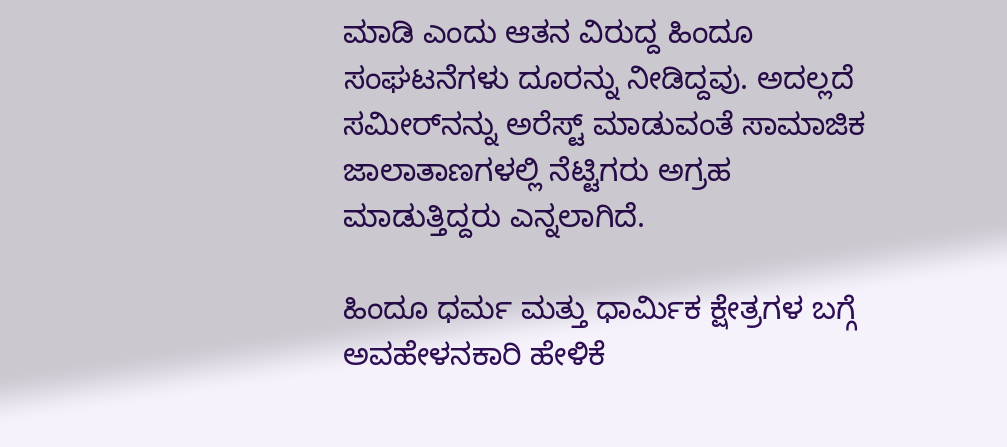ಮಾಡಿ ಎಂದು ಆತನ ವಿರುದ್ದ ಹಿಂದೂ ಸಂಘಟನೆಗಳು ದೂರನ್ನು ನೀಡಿದ್ದವು. ಅದಲ್ಲದೆ ಸಮೀರ್‌ನನ್ನು ಅರೆಸ್ಟ್‌ ಮಾಡುವಂತೆ ಸಾಮಾಜಿಕ ಜಾಲಾತಾಣಗಳಲ್ಲಿ ನೆಟ್ಟಿಗರು ಅಗ್ರಹ ಮಾಡುತ್ತಿದ್ದರು ಎನ್ನಲಾಗಿದೆ.

ಹಿಂದೂ ಧರ್ಮ ಮತ್ತು ಧಾರ್ಮಿಕ ಕ್ಷೇತ್ರಗಳ ಬಗ್ಗೆ ಅವಹೇಳನಕಾರಿ ಹೇಳಿಕೆ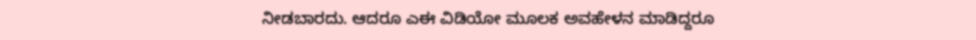ನೀಡಬಾರದು. ಆದರೂ ಎಈ ವಿಡಿಯೋ ಮೂಲಕ ಅವಹೇಳನ ಮಾಡಿದ್ದರೂ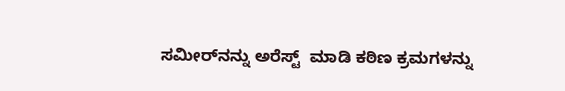ಸಮೀರ್‌ನನ್ನು ಅರೆಸ್ಟ್‌  ಮಾಡಿ ಕಠಿಣ ಕ್ರಮಗಳನ್ನು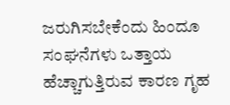ಜರುಗಿಸಬೇಕೆಂದು ಹಿಂದೂ ಸಂಘನೆಗಳು ಒತ್ತಾಯ ಹೆಚ್ಚಾಗುತ್ತಿರುವ ಕಾರಣ ಗೃಹ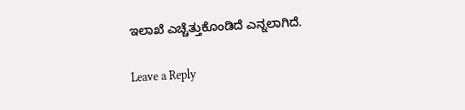ಇಲಾಖೆ ಎಚ್ಚೆತ್ತುಕೊಂಡಿದೆ ಎನ್ನಲಾಗಿದೆ.

Leave a Reply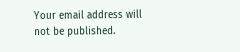Your email address will not be published.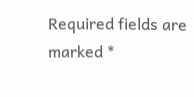Required fields are marked *